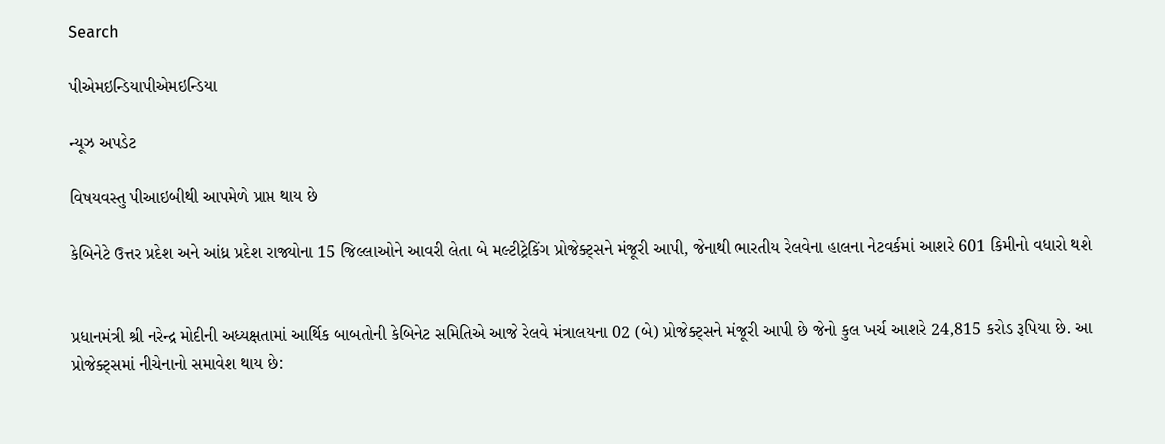Search

પીએમઇન્ડિયાપીએમઇન્ડિયા

ન્યૂઝ અપડેટ

વિષયવસ્તુ પીઆઇબીથી આપમેળે પ્રાપ્ત થાય છે

કેબિનેટે ઉત્તર પ્રદેશ અને આંધ્ર પ્રદેશ રાજ્યોના 15 જિલ્લાઓને આવરી લેતા બે મલ્ટીટ્રેકિંગ પ્રોજેક્ટ્સને મંજૂરી આપી, જેનાથી ભારતીય રેલવેના હાલના નેટવર્કમાં આશરે 601 કિમીનો વધારો થશે


પ્રધાનમંત્રી શ્રી નરેન્દ્ર મોદીની અધ્યક્ષતામાં આર્થિક બાબતોની કેબિનેટ સમિતિએ આજે રેલવે મંત્રાલયના 02 (બે) પ્રોજેક્ટ્સને મંજૂરી આપી છે જેનો કુલ ખર્ચ આશરે 24,815 કરોડ રૂપિયા છે. આ પ્રોજેક્ટ્સમાં નીચેનાનો સમાવેશ થાય છે: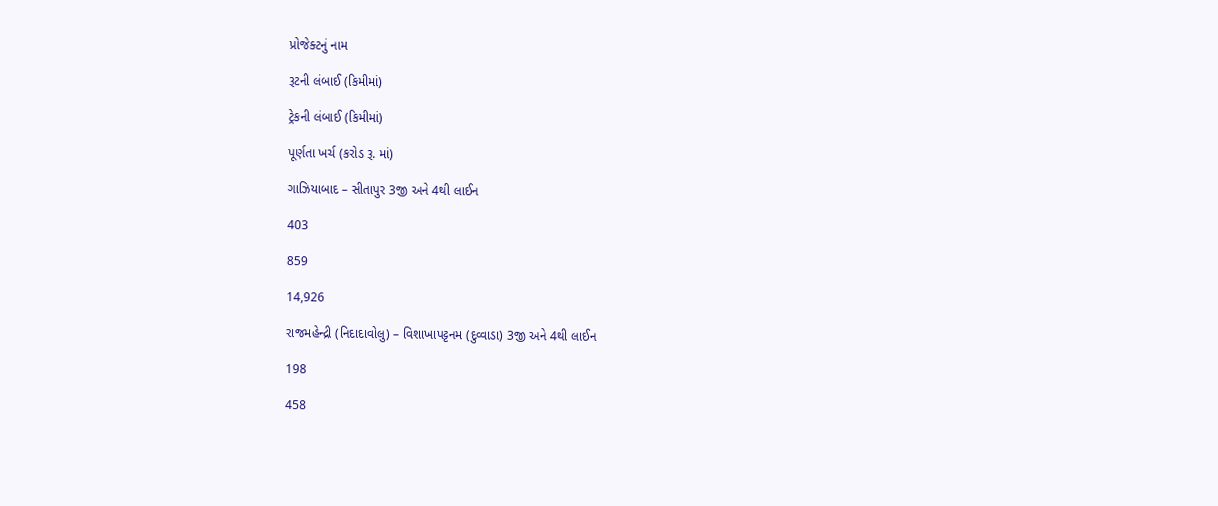પ્રોજેક્ટનું નામ

રૂટની લંબાઈ (કિમીમાં)

ટ્રેકની લંબાઈ (કિમીમાં)

પૂર્ણતા ખર્ચ (કરોડ રૂ. માં)

ગાઝિયાબાદ – સીતાપુર 3જી અને 4થી લાઈન

403

859

14,926

રાજમહેન્દ્રી (નિદાદાવોલુ) – વિશાખાપટ્ટનમ (દુવ્વાડા) 3જી અને 4થી લાઈન

198

458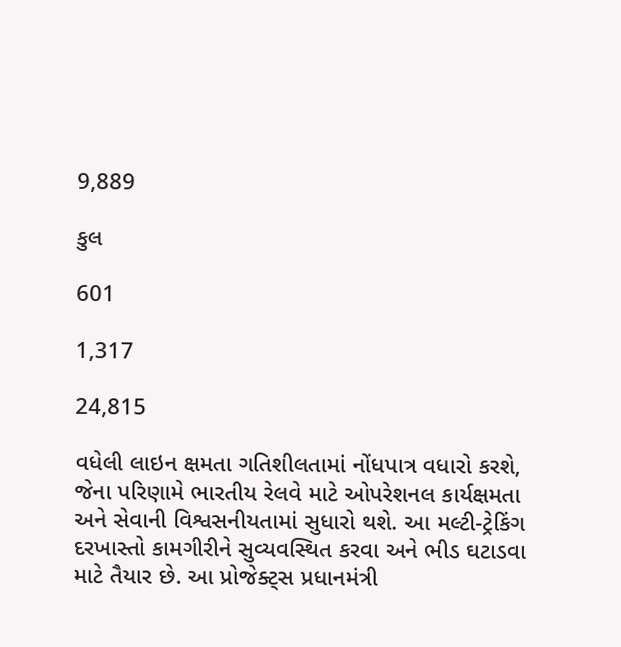9,889

કુલ

601

1,317

24,815

વધેલી લાઇન ક્ષમતા ગતિશીલતામાં નોંધપાત્ર વધારો કરશે, જેના પરિણામે ભારતીય રેલવે માટે ઓપરેશનલ કાર્યક્ષમતા અને સેવાની વિશ્વસનીયતામાં સુધારો થશે. આ મલ્ટી-ટ્રેકિંગ દરખાસ્તો કામગીરીને સુવ્યવસ્થિત કરવા અને ભીડ ઘટાડવા માટે તૈયાર છે. આ પ્રોજેક્ટ્સ પ્રધાનમંત્રી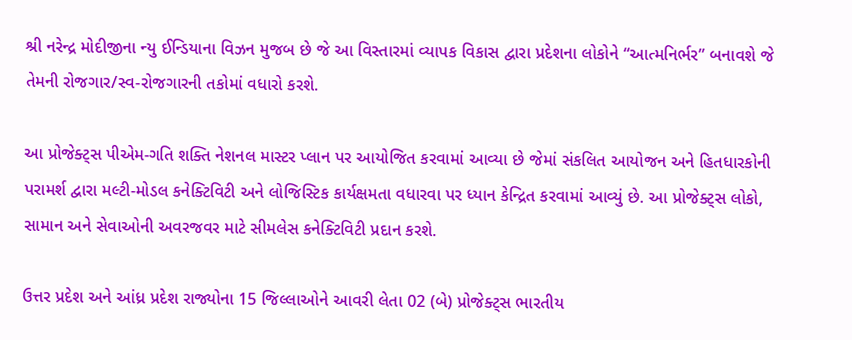શ્રી નરેન્દ્ર મોદીજીના ન્યુ ઈન્ડિયાના વિઝન મુજબ છે જે આ વિસ્તારમાં વ્યાપક વિકાસ દ્વારા પ્રદેશના લોકોને “આત્મનિર્ભર” બનાવશે જે તેમની રોજગાર/સ્વ-રોજગારની તકોમાં વધારો કરશે.

આ પ્રોજેક્ટ્સ પીએમ-ગતિ શક્તિ નેશનલ માસ્ટર પ્લાન પર આયોજિત કરવામાં આવ્યા છે જેમાં સંકલિત આયોજન અને હિતધારકોની પરામર્શ દ્વારા મલ્ટી-મોડલ કનેક્ટિવિટી અને લોજિસ્ટિક કાર્યક્ષમતા વધારવા પર ધ્યાન કેન્દ્રિત કરવામાં આવ્યું છે. આ પ્રોજેક્ટ્સ લોકો, સામાન અને સેવાઓની અવરજવર માટે સીમલેસ કનેક્ટિવિટી પ્રદાન કરશે.

ઉત્તર પ્રદેશ અને આંધ્ર પ્રદેશ રાજ્યોના 15 જિલ્લાઓને આવરી લેતા 02 (બે) પ્રોજેક્ટ્સ ભારતીય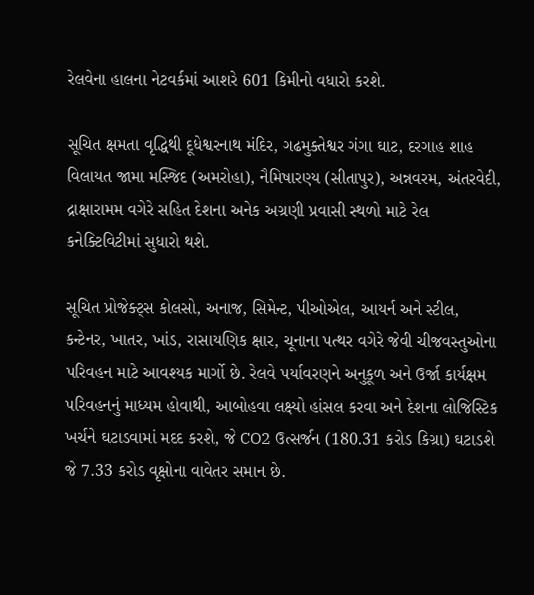રેલવેના હાલના નેટવર્કમાં આશરે 601 કિમીનો વધારો કરશે.

સૂચિત ક્ષમતા વૃદ્ધિથી દૂધેશ્વરનાથ મંદિર, ગઢમુક્તેશ્વર ગંગા ઘાટ, દરગાહ શાહ વિલાયત જામા મસ્જિદ (અમરોહા), નૈમિષારણ્ય (સીતાપુર), અન્નવરમ, અંતરવેદી, દ્રાક્ષારામમ વગેરે સહિત દેશના અનેક અગ્રણી પ્રવાસી સ્થળો માટે રેલ કનેક્ટિવિટીમાં સુધારો થશે.

સૂચિત પ્રોજેક્ટ્સ કોલસો, અનાજ, સિમેન્ટ, પીઓએલ, આયર્ન અને સ્ટીલ, કન્ટેનર, ખાતર, ખાંડ, રાસાયણિક ક્ષાર, ચૂનાના પત્થર વગેરે જેવી ચીજવસ્તુઓના પરિવહન માટે આવશ્યક માર્ગો છે. રેલવે પર્યાવરણને અનુકૂળ અને ઉર્જા કાર્યક્ષમ પરિવહનનું માધ્યમ હોવાથી, આબોહવા લક્ષ્યો હાંસલ કરવા અને દેશના લોજિસ્ટિક ખર્ચને ઘટાડવામાં મદદ કરશે, જે CO2 ઉત્સર્જન (180.31 કરોડ કિગ્રા) ઘટાડશે જે 7.33 કરોડ વૃક્ષોના વાવેતર સમાન છે.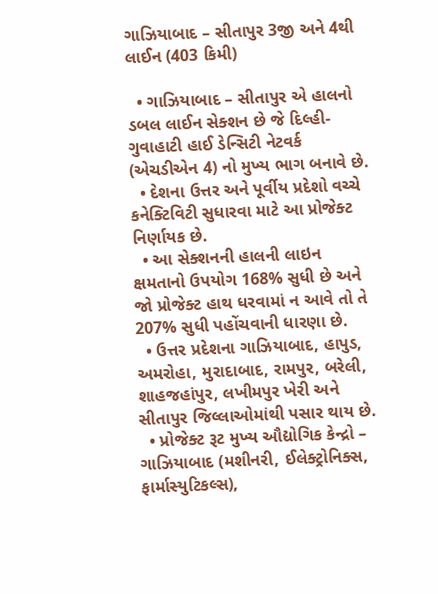ગાઝિયાબાદ – સીતાપુર 3જી અને 4થી લાઈન (403 કિમી)

  • ગાઝિયાબાદ – સીતાપુર એ હાલનો ડબલ લાઈન સેક્શન છે જે દિલ્હી-ગુવાહાટી હાઈ ડેન્સિટી નેટવર્ક (એચડીએન 4) નો મુખ્ય ભાગ બનાવે છે.
  • દેશના ઉત્તર અને પૂર્વીય પ્રદેશો વચ્ચે કનેક્ટિવિટી સુધારવા માટે આ પ્રોજેક્ટ નિર્ણાયક છે.
  • આ સેક્શનની હાલની લાઇન ક્ષમતાનો ઉપયોગ 168% સુધી છે અને જો પ્રોજેક્ટ હાથ ધરવામાં ન આવે તો તે 207% સુધી પહોંચવાની ધારણા છે.
  • ઉત્તર પ્રદેશના ગાઝિયાબાદ, હાપુડ, અમરોહા, મુરાદાબાદ, રામપુર, બરેલી, શાહજહાંપુર, લખીમપુર ખેરી અને સીતાપુર જિલ્લાઓમાંથી પસાર થાય છે.
  • પ્રોજેક્ટ રૂટ મુખ્ય ઔદ્યોગિક કેન્દ્રો – ગાઝિયાબાદ (મશીનરી, ઈલેક્ટ્રોનિક્સ, ફાર્માસ્યુટિકલ્સ),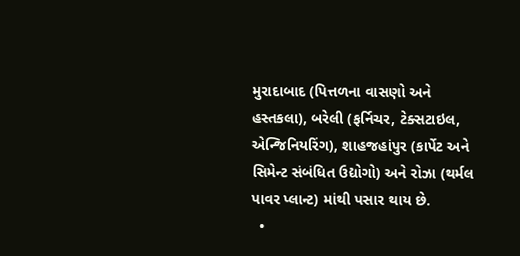મુરાદાબાદ (પિત્તળના વાસણો અને હસ્તકલા), બરેલી (ફર્નિચર, ટેક્સટાઇલ, એન્જિનિયરિંગ), શાહજહાંપુર (કાર્પેટ અને સિમેન્ટ સંબંધિત ઉદ્યોગો) અને રોઝા (થર્મલ પાવર પ્લાન્ટ) માંથી પસાર થાય છે.
  •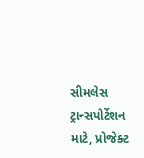સીમલેસ ટ્રાન્સપોર્ટેશન માટે, પ્રોજેક્ટ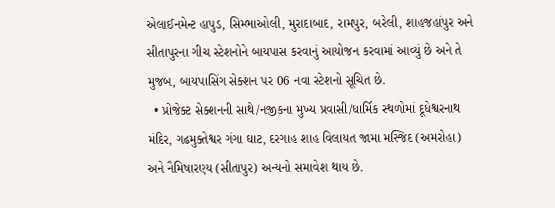એલાઈનમેન્ટ હાપુડ, સિમ્ભાઓલી, મુરાદાબાદ, રામપુર, બરેલી, શાહજહાંપુર અને સીતાપુરના ગીચ સ્ટેશનોને બાયપાસ કરવાનું આયોજન કરવામાં આવ્યું છે અને તે મુજબ, બાયપાસિંગ સેક્શન પર 06 નવા સ્ટેશનો સૂચિત છે.
  • પ્રોજેક્ટ સેક્શનની સાથે/નજીકના મુખ્ય પ્રવાસી/ધાર્મિક સ્થળોમાં દૂધેશ્વરનાથ મંદિર, ગઢમુક્તેશ્વર ગંગા ઘાટ, દરગાહ શાહ વિલાયત જામા મસ્જિદ (અમરોહા) અને નૈમિષારણ્ય (સીતાપુર) અન્યનો સમાવેશ થાય છે.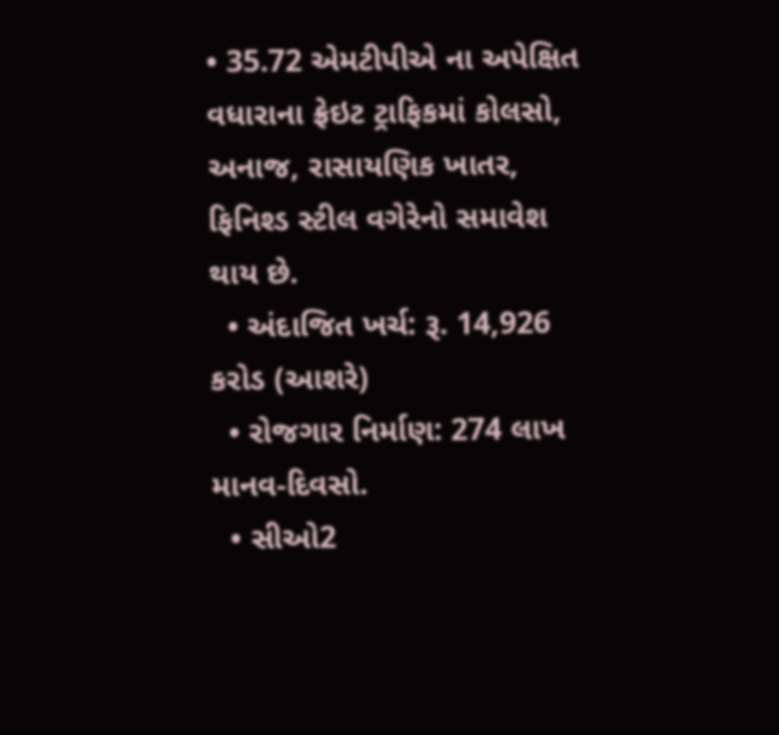• 35.72 એમટીપીએ ના અપેક્ષિત વધારાના ફ્રેઇટ ટ્રાફિકમાં કોલસો, અનાજ, રાસાયણિક ખાતર, ફિનિશ્ડ સ્ટીલ વગેરેનો સમાવેશ થાય છે.
  • અંદાજિત ખર્ચ: રૂ. 14,926 કરોડ (આશરે)
  • રોજગાર નિર્માણ: 274 લાખ માનવ-દિવસો.
  • સીઓ2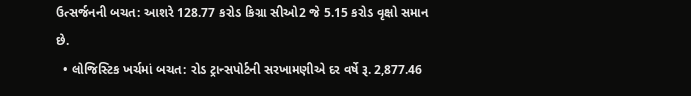ઉત્સર્જનની બચત: આશરે 128.77 કરોડ કિગ્રા સીઓ2 જે 5.15 કરોડ વૃક્ષો સમાન છે.
  • લોજિસ્ટિક ખર્ચમાં બચત: રોડ ટ્રાન્સપોર્ટની સરખામણીએ દર વર્ષે રૂ. 2,877.46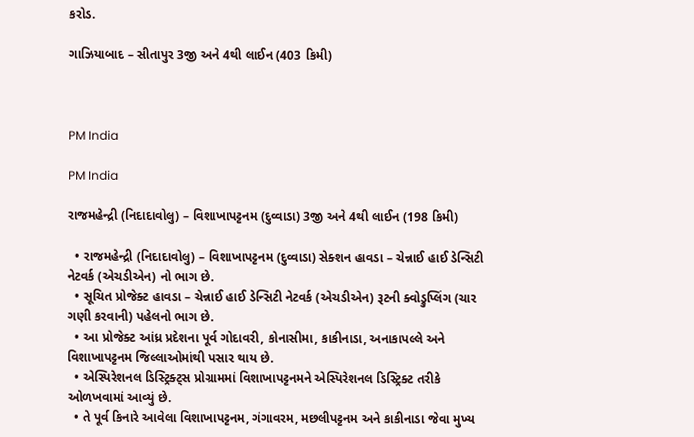કરોડ.

ગાઝિયાબાદ – સીતાપુર 3જી અને 4થી લાઈન (403 કિમી)



PM India

PM India

રાજમહેન્દ્રી (નિદાદાવોલુ) – વિશાખાપટ્ટનમ (દુવ્વાડા) 3જી અને 4થી લાઈન (198 કિમી)

  • રાજમહેન્દ્રી (નિદાદાવોલુ) – વિશાખાપટ્ટનમ (દુવ્વાડા) સેક્શન હાવડા – ચેન્નાઈ હાઈ ડેન્સિટી નેટવર્ક (એચડીએન) નો ભાગ છે.
  • સૂચિત પ્રોજેક્ટ હાવડા – ચેન્નાઈ હાઈ ડેન્સિટી નેટવર્ક (એચડીએન) રૂટની ક્વોડ્રુપ્લિંગ (ચાર ગણી કરવાની) પહેલનો ભાગ છે.
  • આ પ્રોજેક્ટ આંધ્ર પ્રદેશના પૂર્વ ગોદાવરી, કોનાસીમા, કાકીનાડા, અનાકાપલ્લે અને વિશાખાપટ્ટનમ જિલ્લાઓમાંથી પસાર થાય છે.
  • એસ્પિરેશનલ ડિસ્ટ્રિક્ટ્સ પ્રોગ્રામમાં વિશાખાપટ્ટનમને એસ્પિરેશનલ ડિસ્ટ્રિક્ટ તરીકે ઓળખવામાં આવ્યું છે.
  • તે પૂર્વ કિનારે આવેલા વિશાખાપટ્ટનમ, ગંગાવરમ, મછલીપટ્ટનમ અને કાકીનાડા જેવા મુખ્ય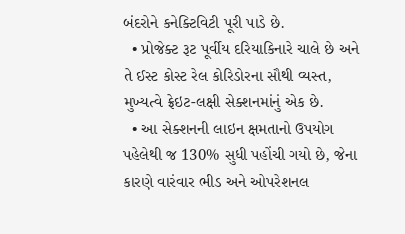બંદરોને કનેક્ટિવિટી પૂરી પાડે છે.
  • પ્રોજેક્ટ રૂટ પૂર્વીય દરિયાકિનારે ચાલે છે અને તે ઈસ્ટ કોસ્ટ રેલ કોરિડોરના સૌથી વ્યસ્ત, મુખ્યત્વે ફ્રેઇટ-લક્ષી સેક્શનમાંનું એક છે.
  • આ સેક્શનની લાઇન ક્ષમતાનો ઉપયોગ પહેલેથી જ 130% સુધી પહોંચી ગયો છે, જેના કારણે વારંવાર ભીડ અને ઓપરેશનલ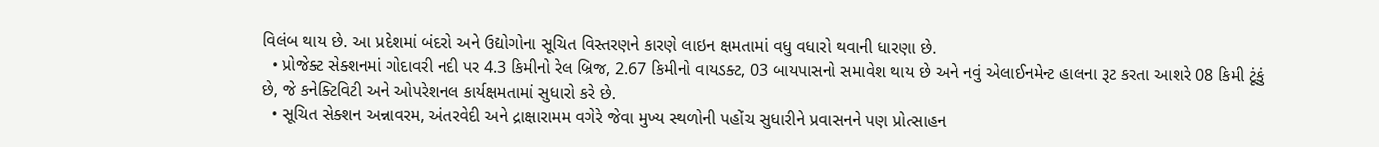વિલંબ થાય છે. આ પ્રદેશમાં બંદરો અને ઉદ્યોગોના સૂચિત વિસ્તરણને કારણે લાઇન ક્ષમતામાં વધુ વધારો થવાની ધારણા છે.
  • પ્રોજેક્ટ સેક્શનમાં ગોદાવરી નદી પર 4.3 કિમીનો રેલ બ્રિજ, 2.67 કિમીનો વાયડક્ટ, 03 બાયપાસનો સમાવેશ થાય છે અને નવું એલાઈનમેન્ટ હાલના રૂટ કરતા આશરે 08 કિમી ટૂંકું છે, જે કનેક્ટિવિટી અને ઓપરેશનલ કાર્યક્ષમતામાં સુધારો કરે છે.
  • સૂચિત સેક્શન અન્નાવરમ, અંતરવેદી અને દ્રાક્ષારામમ વગેરે જેવા મુખ્ય સ્થળોની પહોંચ સુધારીને પ્રવાસનને પણ પ્રોત્સાહન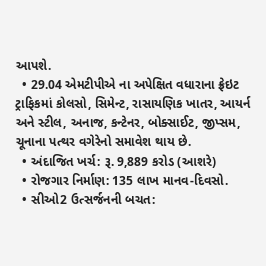આપશે.
  • 29.04 એમટીપીએ ના અપેક્ષિત વધારાના ફ્રેઇટ ટ્રાફિકમાં કોલસો, સિમેન્ટ, રાસાયણિક ખાતર, આયર્ન અને સ્ટીલ, અનાજ, કન્ટેનર, બોક્સાઈટ, જીપ્સમ, ચૂનાના પત્થર વગેરેનો સમાવેશ થાય છે.
  • અંદાજિત ખર્ચ: રૂ. 9,889 કરોડ (આશરે)
  • રોજગાર નિર્માણ: 135 લાખ માનવ-દિવસો.
  • સીઓ2 ઉત્સર્જનની બચત: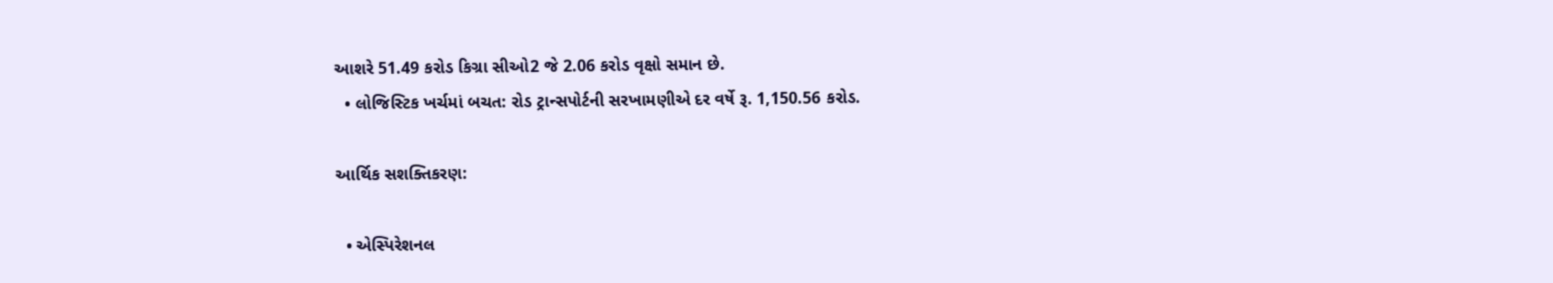આશરે 51.49 કરોડ કિગ્રા સીઓ2 જે 2.06 કરોડ વૃક્ષો સમાન છે.
  • લોજિસ્ટિક ખર્ચમાં બચત: રોડ ટ્રાન્સપોર્ટની સરખામણીએ દર વર્ષે રૂ. 1,150.56 કરોડ.

આર્થિક સશક્તિકરણ:

  • એસ્પિરેશનલ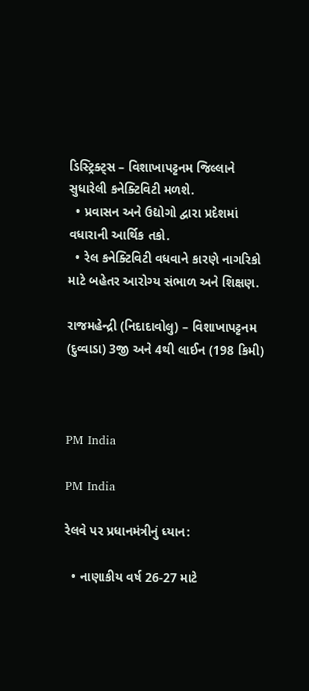ડિસ્ટ્રિક્ટ્સ – વિશાખાપટ્ટનમ જિલ્લાને સુધારેલી કનેક્ટિવિટી મળશે.
  • પ્રવાસન અને ઉદ્યોગો દ્વારા પ્રદેશમાં વધારાની આર્થિક તકો.
  • રેલ કનેક્ટિવિટી વધવાને કારણે નાગરિકો માટે બહેતર આરોગ્ય સંભાળ અને શિક્ષણ.

રાજમહેન્દ્રી (નિદાદાવોલુ) – વિશાખાપટ્ટનમ (દુવ્વાડા) 3જી અને 4થી લાઈન (198 કિમી)



PM India

PM India

રેલવે પર પ્રધાનમંત્રીનું ધ્યાન:

  • નાણાકીય વર્ષ 26-27 માટે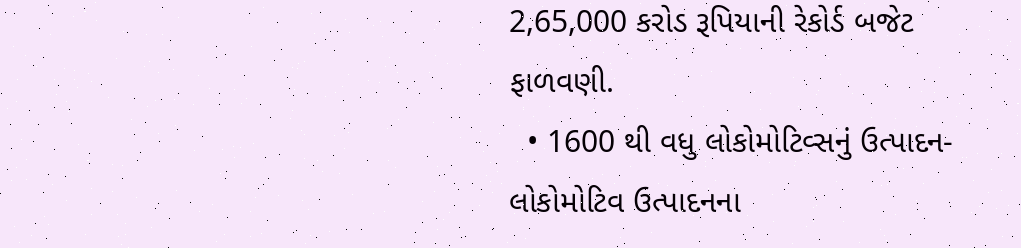2,65,000 કરોડ રૂપિયાની રેકોર્ડ બજેટ ફાળવણી.
  • 1600 થી વધુ લોકોમોટિવ્સનું ઉત્પાદન- લોકોમોટિવ ઉત્પાદનના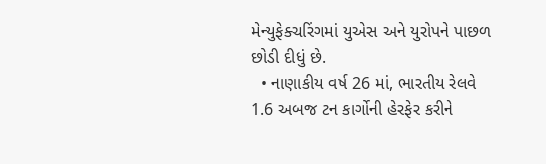મેન્યુફેક્ચરિંગમાં યુએસ અને યુરોપને પાછળ છોડી દીધું છે.
  • નાણાકીય વર્ષ 26 માં, ભારતીય રેલવે 1.6 અબજ ટન કાર્ગોની હેરફેર કરીને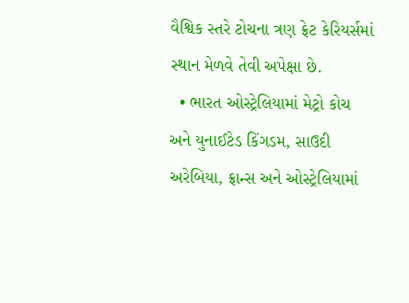વૈશ્વિક સ્તરે ટોચના ત્રણ ફ્રેટ કેરિયર્સમાં સ્થાન મેળવે તેવી અપેક્ષા છે.
  • ભારત ઓસ્ટ્રેલિયામાં મેટ્રો કોચ અને યુનાઈટેડ કિંગડમ, સાઉદી અરેબિયા, ફ્રાન્સ અને ઓસ્ટ્રેલિયામાં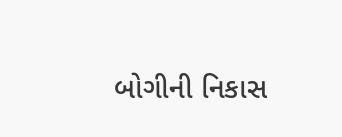બોગીની નિકાસ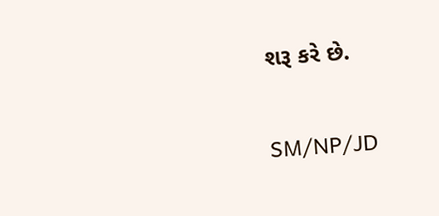શરૂ કરે છે.

SM/NP/JD